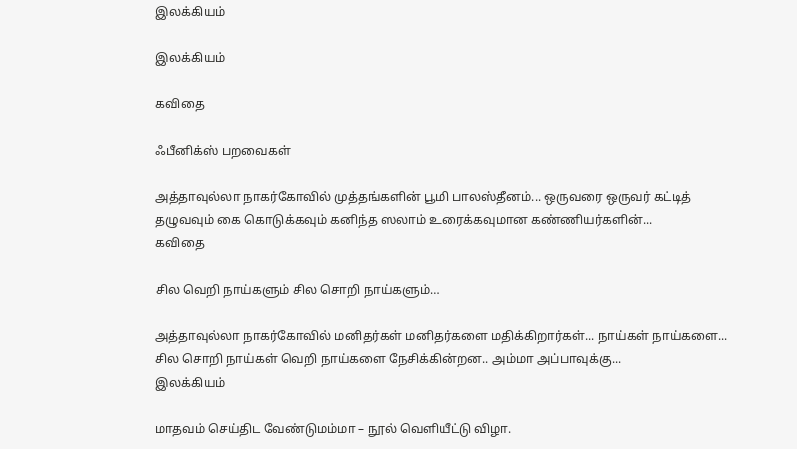இலக்கியம்

இலக்கியம்

கவிதை

ஃபீனிக்ஸ் பறவைகள்

அத்தாவுல்லா நாகர்கோவில் முத்தங்களின் பூமி பாலஸ்தீனம்... ஒருவரை ஒருவர் கட்டித் தழுவவும் கை கொடுக்கவும் கனிந்த ஸலாம் உரைக்கவுமான கண்ணியர்களின்...
கவிதை

சில வெறி நாய்களும் சில சொறி நாய்களும்…

அத்தாவுல்லா நாகர்கோவில் மனிதர்கள் மனிதர்களை மதிக்கிறார்கள்... நாய்கள் நாய்களை... சில சொறி நாய்கள் வெறி நாய்களை நேசிக்கின்றன.. அம்மா அப்பாவுக்கு...
இலக்கியம்

மாதவம் செய்திட வேண்டுமம்மா – நூல் வெளியீட்டு விழா.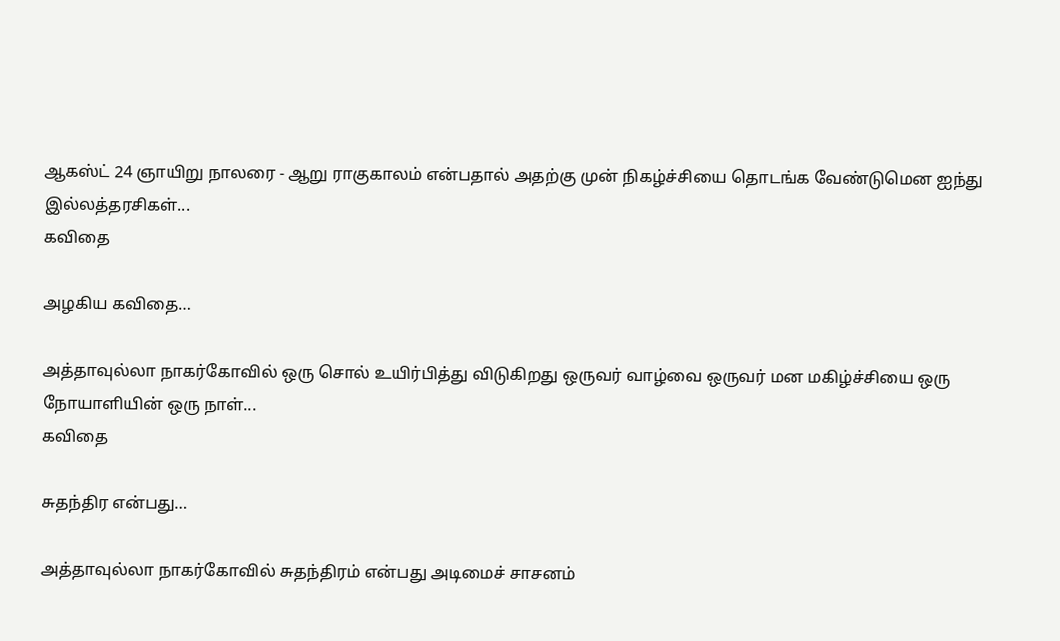ஆகஸ்ட் 24 ஞாயிறு நாலரை - ஆறு ராகுகாலம் என்பதால் அதற்கு முன் நிகழ்ச்சியை தொடங்க வேண்டுமென ஐந்து இல்லத்தரசிகள்...
கவிதை

அழகிய கவிதை…

அத்தாவுல்லா நாகர்கோவில் ஒரு சொல் உயிர்பித்து விடுகிறது ஒருவர் வாழ்வை ஒருவர் மன மகிழ்ச்சியை ஒரு நோயாளியின் ஒரு நாள்...
கவிதை

சுதந்திர என்பது…

அத்தாவுல்லா நாகர்கோவில் சுதந்திரம் என்பது அடிமைச் சாசனம்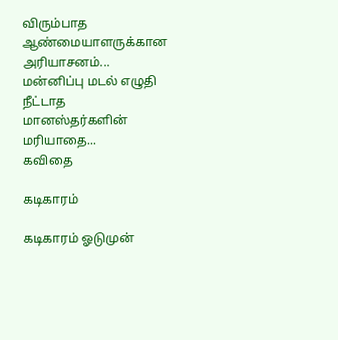விரும்பாத ஆண்மையாளருக்கான அரியாசனம்... மன்னிப்பு மடல் எழுதி நீட்டாத மானஸ்தர்களின் மரியாதை...
கவிதை

கடிகாரம்

கடிகாரம் ஓடுமுன்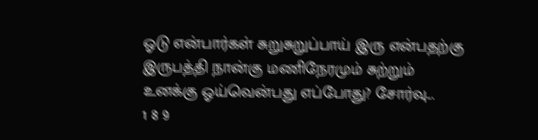ஓடு என்பார்கள் சுறுசுறுப்பாய் இரு என்பதற்கு இருபத்தி நான்கு மணிநேரமும் சுற்றும் உனக்கு ஓய்வென்பது எப்போது? சோர்வு...
1 8 9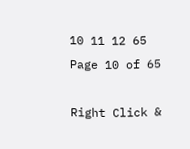10 11 12 65
Page 10 of 65

Right Click &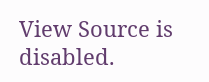View Source is disabled.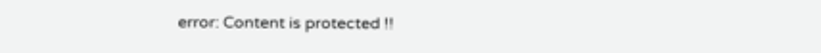error: Content is protected !!